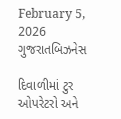February 5, 2026
ગુજરાતબિઝનેસ

દિવાળીમાં ટુર ઓપરેટરો અને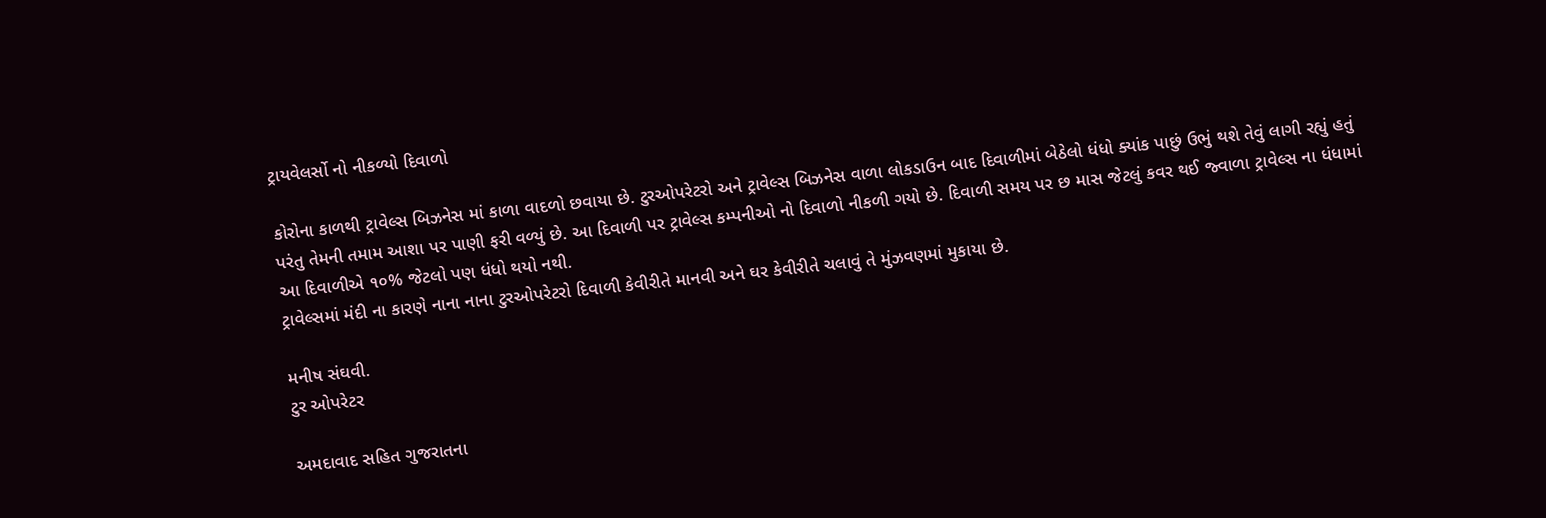ટ્રાયવેલર્સો નો નીકળ્યો દિવાળો

કોરોના કાળથી ટ્રાવેલ્સ બિઝનેસ માં કાળા વાદળો છવાયા છે. ટુરઓપરેટરો અને ટ્રાવેલ્સ બિઝનેસ વાળા લોકડાઉન બાદ દિવાળીમાં બેઠેલો ધંધો ક્યાંક પાછું ઉભું થશે તેવું લાગી રહ્યું હતું પરંતુ તેમની તમામ આશા પર પાણી ફરી વળ્યું છે. આ દિવાળી પર ટ્રાવેલ્સ કમ્પનીઓ નો દિવાળો નીકળી ગયો છે. દિવાળી સમય પર છ માસ જેટલું કવર થઈ જ્વાળા ટ્રાવેલ્સ ના ધંધામાં આ દિવાળીએ ૧૦% જેટલો પણ ધંધો થયો નથી.
ટ્રાવેલ્સમાં મંદી ના કારણે નાના નાના ટુરઓપરેટરો દિવાળી કેવીરીતે માનવી અને ઘર કેવીરીતે ચલાવું તે મુંઝવણમાં મુકાયા છે.

મનીષ સંઘવી.
ટુર ઓપરેટર

અમદાવાદ સહિત ગુજરાતના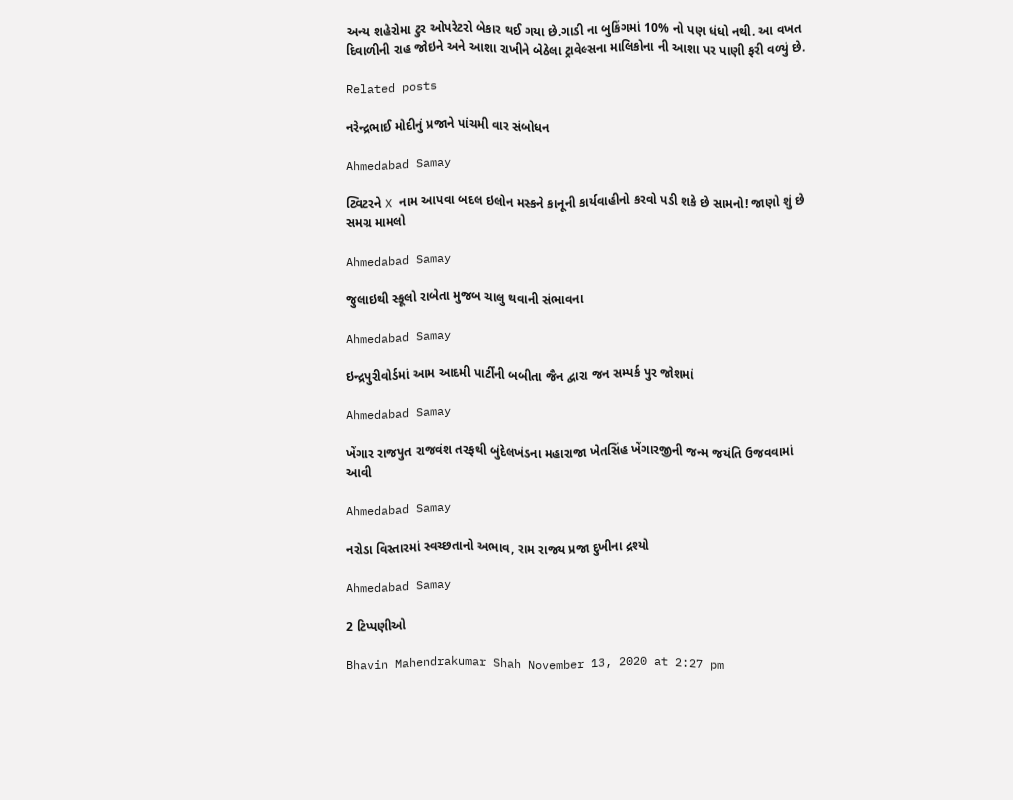અન્ય શહેરોમા ટુર ઓપરેટરો બેકાર થઈ ગયા છે.ગાડી ના બુકિંગમાં 10% નો પણ ધંધો નથી. આ વખત દિવાળીની રાહ જોઇને અને આશા રાખીને બેઠેલા ટ્રાવેલ્સના માલિકોના ની આશા પર પાણી ફરી વળ્યું છે.

Related posts

નરેન્દ્રભાઈ મોદીનું પ્રજાને પાંચમી વાર સંબોધન

Ahmedabad Samay

ટ્વિટરને X નામ આપવા બદલ ઇલોન મસ્કને કાનૂની કાર્યવાહીનો કરવો પડી શકે છે સામનો! જાણો શું છે સમગ્ર મામલો

Ahmedabad Samay

જુલાઇથી સ્કૂલો રાબેતા મુજબ ચાલુ થવાની સંભાવના

Ahmedabad Samay

ઇન્દ્રપુરીવોર્ડમાં આમ આદમી પાર્ટીની બબીતા જૈન દ્વારા જન સમ્પર્ક પુર જોશમાં

Ahmedabad Samay

ખેંગાર રાજપુત રાજવંશ તરફથી બુંદેલખંડના મહારાજા ખેતસિંહ ખેંગારજીની જન્મ જયંતિ ઉજવવામાં આવી

Ahmedabad Samay

નરોડા વિસ્તારમાં સ્વચ્છતાનો અભાવ, રામ રાજ્ય પ્રજા દુખીના દ્રશ્યો

Ahmedabad Samay

2 ટિપ્પણીઓ

Bhavin Mahendrakumar Shah November 13, 2020 at 2:27 pm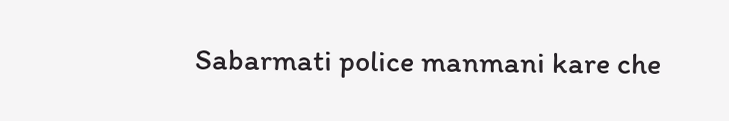Sabarmati police manmani kare che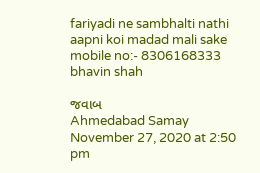fariyadi ne sambhalti nathi aapni koi madad mali sake mobile no:- 8306168333 bhavin shah

જવાબ
Ahmedabad Samay November 27, 2020 at 2:50 pm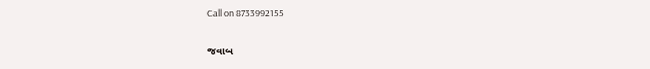Call on 8733992155

જવાબ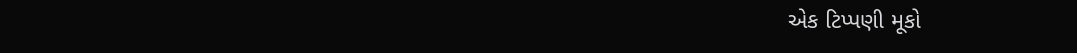એક ટિપ્પણી મૂકો